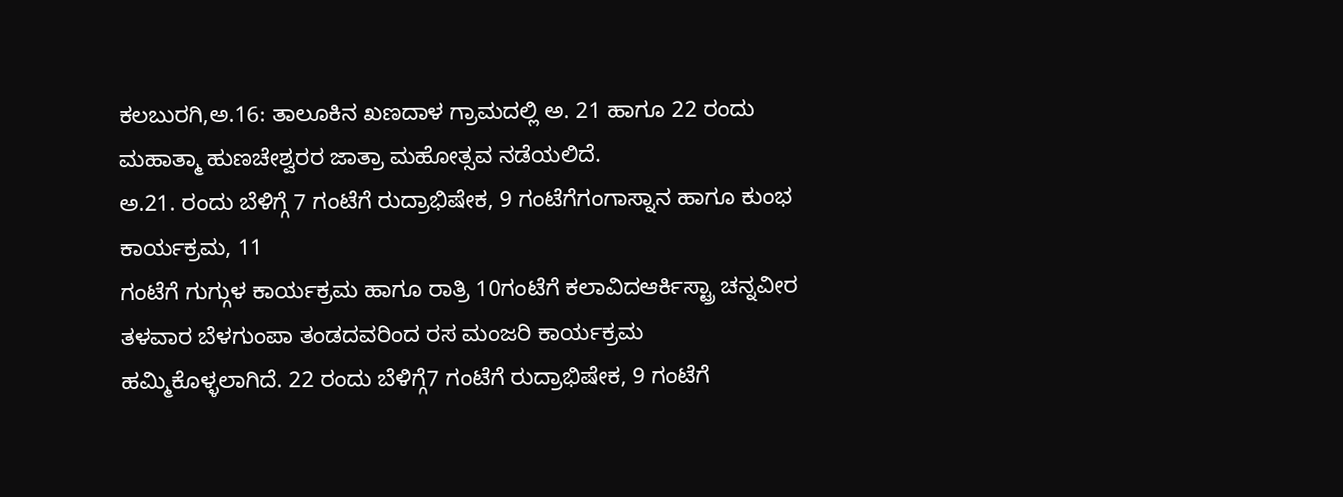ಕಲಬುರಗಿ,ಅ.16: ತಾಲೂಕಿನ ಖಣದಾಳ ಗ್ರಾಮದಲ್ಲಿ ಅ. 21 ಹಾಗೂ 22 ರಂದು ಮಹಾತ್ಮಾ ಹುಣಚೇಶ್ವರರ ಜಾತ್ರಾ ಮಹೋತ್ಸವ ನಡೆಯಲಿದೆ.
ಅ.21. ರಂದು ಬೆಳಿಗ್ಗೆ 7 ಗಂಟೆಗೆ ರುದ್ರಾಭಿಷೇಕ, 9 ಗಂಟೆಗೆಗಂಗಾಸ್ನಾನ ಹಾಗೂ ಕುಂಭ ಕಾರ್ಯಕ್ರಮ, 11
ಗಂಟೆಗೆ ಗುಗ್ಗುಳ ಕಾರ್ಯಕ್ರಮ ಹಾಗೂ ರಾತ್ರಿ 10ಗಂಟೆಗೆ ಕಲಾವಿದಆರ್ಕಿಸ್ಟ್ರಾ ಚನ್ನವೀರ ತಳವಾರ ಬೆಳಗುಂಪಾ ತಂಡದವರಿಂದ ರಸ ಮಂಜರಿ ಕಾರ್ಯಕ್ರಮ ಹಮ್ಮಿಕೊಳ್ಳಲಾಗಿದೆ. 22 ರಂದು ಬೆಳಿಗ್ಗೆ7 ಗಂಟೆಗೆ ರುದ್ರಾಭಿಷೇಕ, 9 ಗಂಟೆಗೆ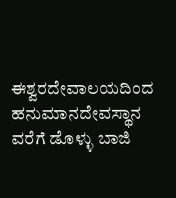ಈಶ್ವರದೇವಾಲಯದಿಂದ ಹನುಮಾನದೇವಸ್ಥಾನ ವರೆಗೆ ಡೊಳ್ಳು ಬಾಜಿ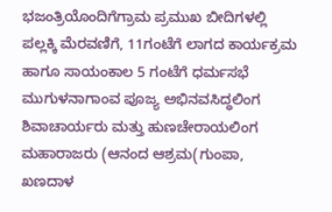ಭಜಂತ್ರಿಯೊಂದಿಗೆಗ್ರಾಮ ಪ್ರಮುಖ ಬೀದಿಗಳಲ್ಲಿ ಪಲ್ಲಕ್ಕಿ ಮೆರವಣಿಗೆ, 11ಗಂಟೆಗೆ ಲಾಗದ ಕಾರ್ಯಕ್ರಮ ಹಾಗೂ ಸಾಯಂಕಾಲ 5 ಗಂಟೆಗೆ ಧರ್ಮಸಭೆ ಮುಗುಳನಾಗಾಂವ ಪೂಜ್ಯ ಅಭಿನವಸಿದ್ಧಲಿಂಗ ಶಿವಾಚಾರ್ಯರು ಮತ್ತು ಹುಣಚೇರಾಯಲಿಂಗ ಮಹಾರಾಜರು (ಆನಂದ ಆಶ್ರಮ(ಗುಂಪಾ, ಖಣದಾಳ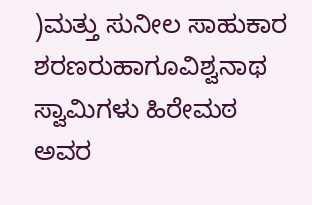)ಮತ್ತು ಸುನೀಲ ಸಾಹುಕಾರ ಶರಣರುಹಾಗೂವಿಶ್ವನಾಥ ಸ್ವಾಮಿಗಳು ಹಿರೇಮಠ ಅವರ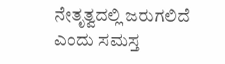ನೇತೃತ್ವದಲ್ಲಿ ಜರುಗಲಿದೆ ಎಂದು ಸಮಸ್ತ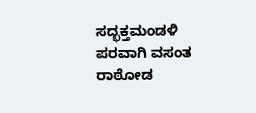ಸದ್ಭಕ್ತಮಂಡಳಿ ಪರವಾಗಿ ವಸಂತ ರಾಠೋಡ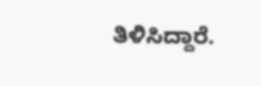ತಿಳಿಸಿದ್ದಾರೆ.